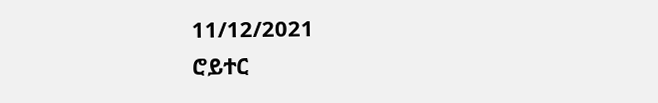11/12/2021
ሮይተር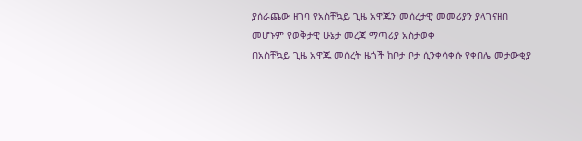ያሰራጨው ዘገባ የአስቸኳይ ጊዜ አዋጁን መሰረታዊ መመሪያን ያላገናዘበ መሆኑም የወቅታዊ ሁኔታ መረጃ ማጣሪያ አስታወቀ
በአስቸኳይ ጊዜ አዋጁ መሰረት ዜጎች ከቦታ ቦታ ሲንቀሳቀሱ የቀበሌ መታውቂያ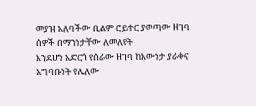መያዝ አለባችው ቢልም ሮይተር ያወጣው ዘገባ ሰዎች በማንነታቸው ለመለየት
እንደሆነ አድርጎ የሰራው ዘገባ ከእውነታ ያራቀና አግባቡነት የሌለው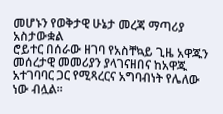መሆኑን የወቅታዊ ሁኔታ መረጃ ማጣሪያ አስታውቋል
ሮይተር በሰራው ዘገባ የአስቸኳይ ጊዜ አዋጁን መሰረታዊ መመሪያን ያላገናዘበና ከአዋጁ አተገባባር ጋር የሚጻረርና አግባብነት የሌለው ነው ብሏል፡፡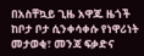በአስቸኳይ ጊዜ አዋጁ ዜጎች ከቦታ ቦታ ሲንቀሳቀሱ የነዋሪነት መታወቂ፣ መንጃ ፍቃድና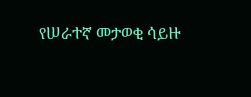የሠራተኛ መታወቂ ሳይዙ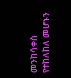መንከሳቀስ የተከለከለ መሆኑን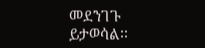መደንገጉ ይታወሳል፡፡